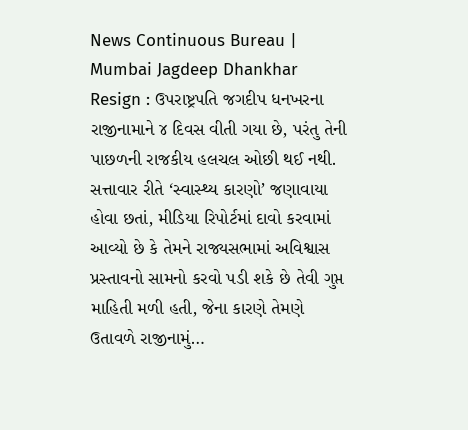News Continuous Bureau | Mumbai Jagdeep Dhankhar Resign : ઉપરાષ્ટ્રપતિ જગદીપ ધનખરના રાજીનામાને ૪ દિવસ વીતી ગયા છે, પરંતુ તેની પાછળની રાજકીય હલચલ ઓછી થઈ નથી. સત્તાવાર રીતે ‘સ્વાસ્થ્ય કારણો’ જણાવાયા હોવા છતાં, મીડિયા રિપોર્ટમાં દાવો કરવામાં આવ્યો છે કે તેમને રાજ્યસભામાં અવિશ્વાસ પ્રસ્તાવનો સામનો કરવો પડી શકે છે તેવી ગુપ્ત માહિતી મળી હતી, જેના કારણે તેમણે ઉતાવળે રાજીનામું…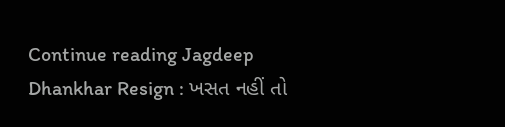Continue reading Jagdeep Dhankhar Resign : ખસત નહીં તો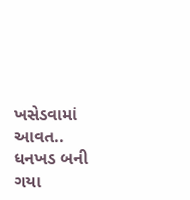ખસેડવામાં આવત.. ધનખડ બની ગયા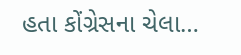હતા કોંગ્રેસના ચેલા…